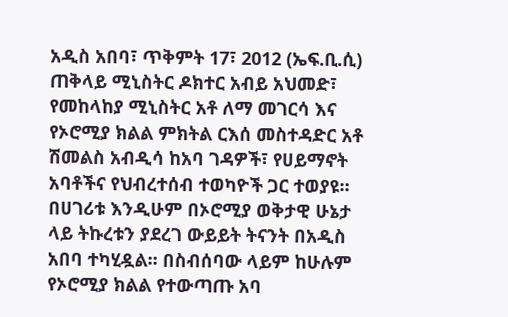አዲስ አበባ፣ ጥቅምት 17፣ 2012 (ኤፍ.ቢ.ሲ) ጠቅላይ ሚኒስትር ዶክተር አብይ አህመድ፣ የመከላከያ ሚኒስትር አቶ ለማ መገርሳ እና የኦሮሚያ ክልል ምክትል ርእሰ መስተዳድር አቶ ሽመልስ አብዲሳ ከአባ ገዳዎች፣ የሀይማኖት አባቶችና የህብረተሰብ ተወካዮች ጋር ተወያዩ።
በሀገሪቱ እንዲሁም በኦሮሚያ ወቅታዊ ሁኔታ ላይ ትኩረቱን ያደረገ ውይይት ትናንት በአዲስ አበባ ተካሂዷል። በስብሰባው ላይም ከሁሉም የኦሮሚያ ክልል የተውጣጡ አባ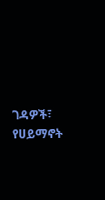ገዳዎች፣ የሀይማኖት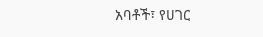አባቶች፣ የሀገር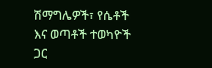ሽማግሌዎች፣ የሴቶች እና ወጣቶች ተወካዮች ጋር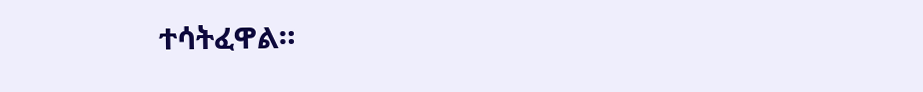ተሳትፈዋል።